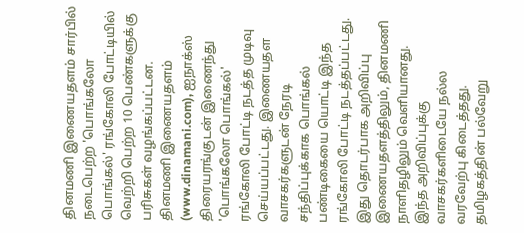தினமணி இணையதளம் சார்பில் நடைபெற்ற 'பொங்கலோ பொங்கல்' ரங்கோலி போட்டியில் வெற்றி பெற்ற 10 பெண்களுக்கு பரிசுகள் வழங்கப்பட்டன.
தினமணி இணையதளம் (www.dinamani.com), ஐநாக்ஸ் திரையரங்குடன் இணைந்து 'பொங்கலோ பொங்கல்' ரங்கோலி போட்டி நடத்த முடிவு செய்யப்பட்டது. இணையதள வாசகர்களுடன் நேரடி சந்திப்புக்காக பொங்கல் பண்டிகையை யொட்டி இந்த ரங்கோலி போட்டி நடத்தப்பட்டது.
இது தொடர்பாக அறிவிப்பு இணையதளத்திலும், தினமணி நாளிதழிலும் வெளியானது. இந்த அறிவிப்புக்கு வாசகர்களிடையே நல்ல வரவேற்பு கிடைத்தது.
தமிழகத்தின் பல்வேறு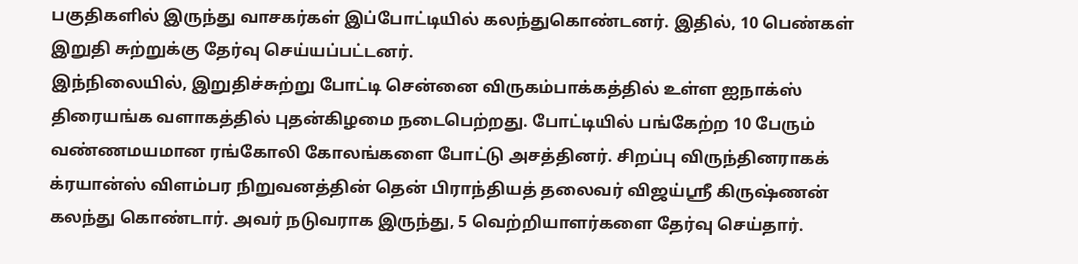பகுதிகளில் இருந்து வாசகர்கள் இப்போட்டியில் கலந்துகொண்டனர். இதில், 10 பெண்கள் இறுதி சுற்றுக்கு தேர்வு செய்யப்பட்டனர்.
இந்நிலையில், இறுதிச்சுற்று போட்டி சென்னை விருகம்பாக்கத்தில் உள்ள ஐநாக்ஸ் திரையங்க வளாகத்தில் புதன்கிழமை நடைபெற்றது. போட்டியில் பங்கேற்ற 10 பேரும் வண்ணமயமான ரங்கோலி கோலங்களை போட்டு அசத்தினர். சிறப்பு விருந்தினராகக் க்ரயான்ஸ் விளம்பர நிறுவனத்தின் தென் பிராந்தியத் தலைவர் விஜய்ஸ்ரீ கிருஷ்ணன் கலந்து கொண்டார். அவர் நடுவராக இருந்து, 5 வெற்றியாளர்களை தேர்வு செய்தார்.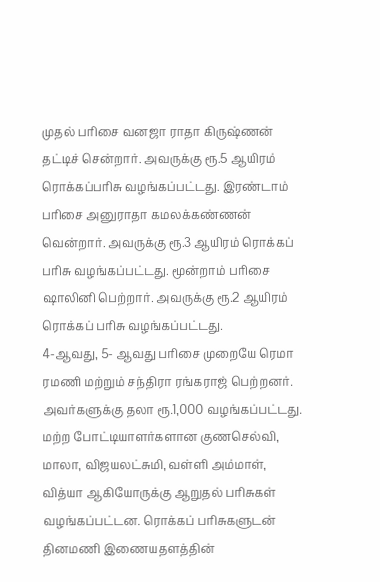முதல் பரிசை வனஜா ராதா கிருஷ்ணன் தட்டிச் சென்றார். அவருக்கு ரூ.5 ஆயிரம் ரொக்கப்பரிசு வழங்கப்பட்டது. இரண்டாம் பரிசை அனுராதா கமலக்கண்ணன் வென்றார். அவருக்கு ரூ.3 ஆயிரம் ரொக்கப் பரிசு வழங்கப்பட்டது. மூன்றாம் பரிசை ஷாலினி பெற்றார். அவருக்கு ரூ.2 ஆயிரம் ரொக்கப் பரிசு வழங்கப்பட்டது.
4-ஆவது, 5- ஆவது பரிசை முறையே ரெமா ரமணி மற்றும் சந்திரா ரங்கராஜ் பெற்றனர். அவர்களுக்கு தலா ரூ.1,000 வழங்கப்பட்டது. மற்ற போட்டியாளர்களான குணசெல்வி, மாலா, விஜயலட்சுமி, வள்ளி அம்மாள், வித்யா ஆகியோருக்கு ஆறுதல் பரிசுகள் வழங்கப்பட்டன. ரொக்கப் பரிசுகளுடன் தினமணி இணையதளத்தின்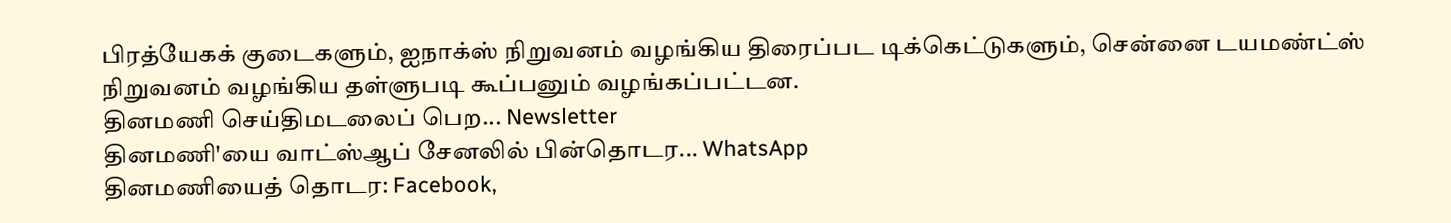பிரத்யேகக் குடைகளும், ஐநாக்ஸ் நிறுவனம் வழங்கிய திரைப்பட டிக்கெட்டுகளும், சென்னை டயமண்ட்ஸ் நிறுவனம் வழங்கிய தள்ளுபடி கூப்பனும் வழங்கப்பட்டன.
தினமணி செய்திமடலைப் பெற... Newsletter
தினமணி'யை வாட்ஸ்ஆப் சேனலில் பின்தொடர... WhatsApp
தினமணியைத் தொடர: Facebook,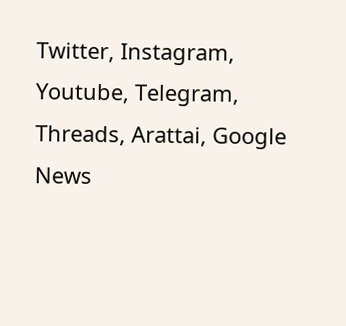Twitter, Instagram, Youtube, Telegram, Threads, Arattai, Google News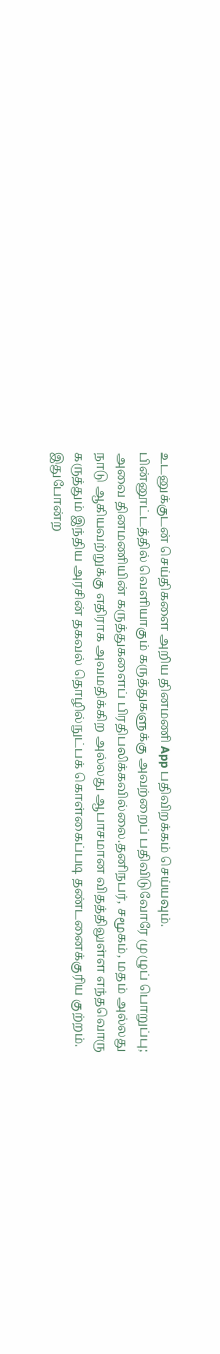உடனுக்குடன் செய்திகளை அறிய தினமணி App பதிவிறக்கம் செய்யவும்.
பின்னூட்டத்தில் வெளியாகும் கருத்துகளுக்கு அவற்றைப் பதிவிடுவோரே முழுப் பொறுப்பு; அவை தினமணியின் கருத்துகளைப் பிரதிபலிக்கவில்லை.தனிநபர், சமூகம், மதம் அல்லது நாடு ஆகியவற்றுக்கு எதிராக அவமதிக்கிற அல்லது ஆபாசமான விதத்திலுள்ள எந்தவொரு கருத்தும் இந்திய அரசின் தகவல் தொழில்நுட்பக் கொள்கைப்படி தண்டனைக்குரிய குற்றம். இதுபோன்ற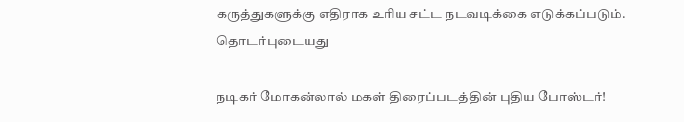கருத்துகளுக்கு எதிராக உரிய சட்ட நடவடிக்கை எடுக்கப்படும்.
தொடர்புடையது

நடிகர் மோகன்லால் மகள் திரைப்படத்தின் புதிய போஸ்டர்!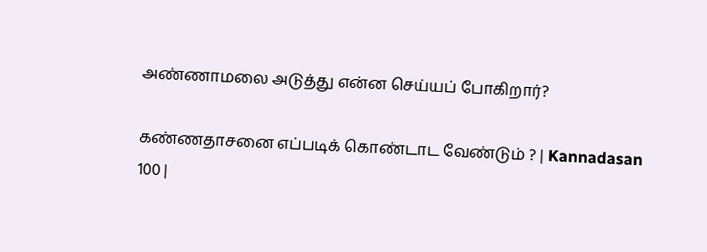அண்ணாமலை அடுத்து என்ன செய்யப் போகிறார்?

கண்ணதாசனை எப்படிக் கொண்டாட வேண்டும் ? | Kannadasan 100 |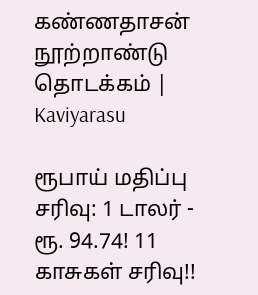கண்ணதாசன் நூற்றாண்டு தொடக்கம் | Kaviyarasu

ரூபாய் மதிப்பு சரிவு: 1 டாலர் - ரூ. 94.74! 11 காசுகள் சரிவு!!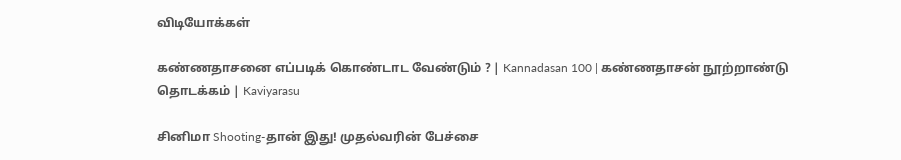விடியோக்கள்

கண்ணதாசனை எப்படிக் கொண்டாட வேண்டும் ? | Kannadasan 100 | கண்ணதாசன் நூற்றாண்டு தொடக்கம் | Kaviyarasu

சினிமா Shooting-தான் இது! முதல்வரின் பேச்சை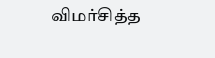விமர்சித்த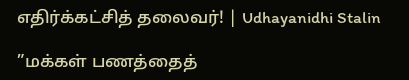எதிர்க்கட்சித் தலைவர்! | Udhayanidhi Stalin

”மக்கள் பணத்தைத்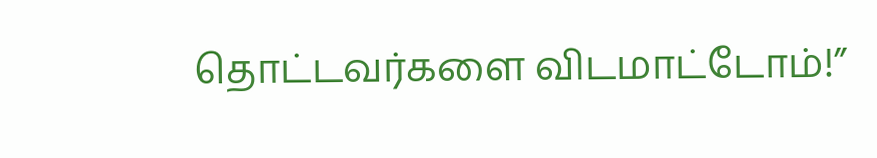தொட்டவர்களை விடமாட்டோம்!”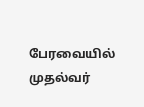பேரவையில் முதல்வர்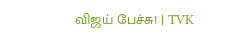விஜய் பேச்சு! | TVK